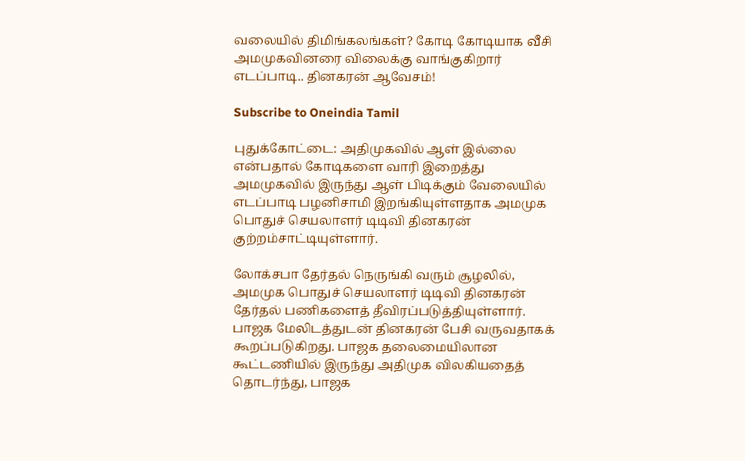வலையில் திமிங்கலங்கள்? கோடி கோடியாக வீசி அமமுகவினரை விலைக்கு வாங்குகிறார் எடப்பாடி.. தினகரன் ஆவேசம்!

Subscribe to Oneindia Tamil

புதுக்கோட்டை: அதிமுகவில் ஆள் இல்லை என்பதால் கோடிகளை வாரி இறைத்து அமமுகவில் இருந்து ஆள் பிடிக்கும் வேலையில் எடப்பாடி பழனிசாமி இறங்கியுள்ளதாக அமமுக பொதுச் செயலாளர் டிடிவி தினகரன் குற்றம்சாட்டியுள்ளார்.

லோக்சபா தேர்தல் நெருங்கி வரும் சூழலில், அமமுக பொதுச் செயலாளர் டிடிவி தினகரன் தேர்தல் பணிகளைத் தீவிரப்படுத்தியுள்ளார். பாஜக மேலிடத்துடன் தினகரன் பேசி வருவதாகக் கூறப்படுகிறது. பாஜக தலைமையிலான கூட்டணியில் இருந்து அதிமுக விலகியதைத் தொடர்ந்து, பாஜக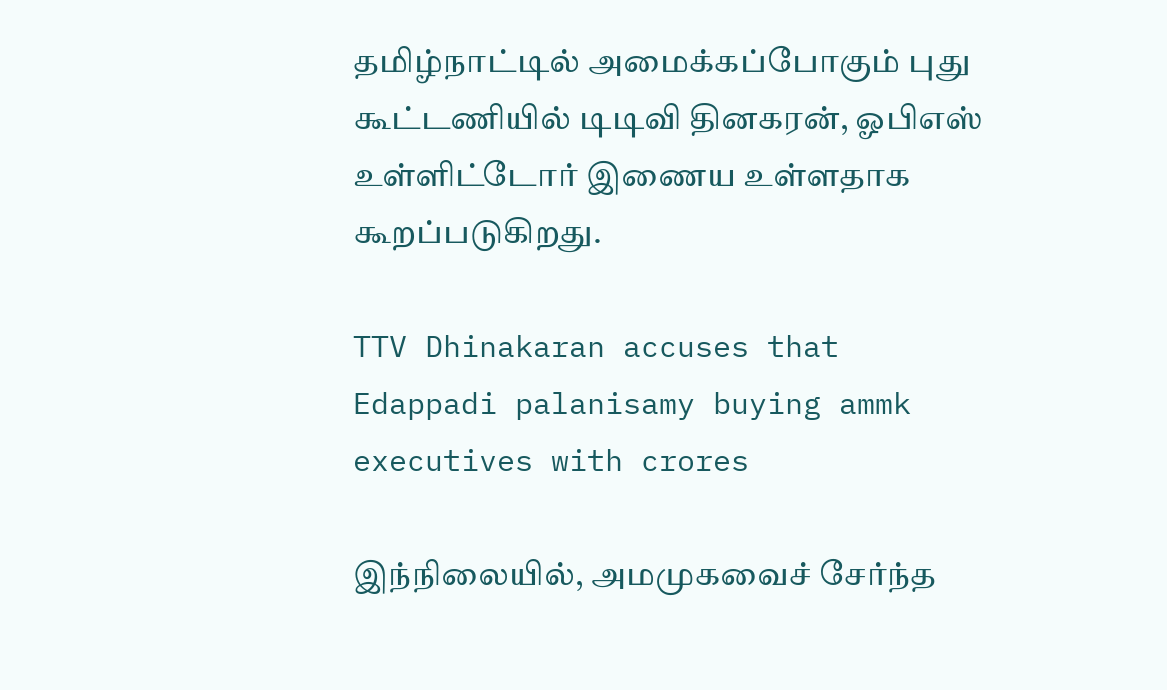தமிழ்நாட்டில் அமைக்கப்போகும் புது கூட்டணியில் டிடிவி தினகரன், ஓபிஎஸ் உள்ளிட்டோர் இணைய உள்ளதாக கூறப்படுகிறது.

TTV Dhinakaran accuses that Edappadi palanisamy buying ammk executives with crores

இந்நிலையில், அமமுகவைச் சேர்ந்த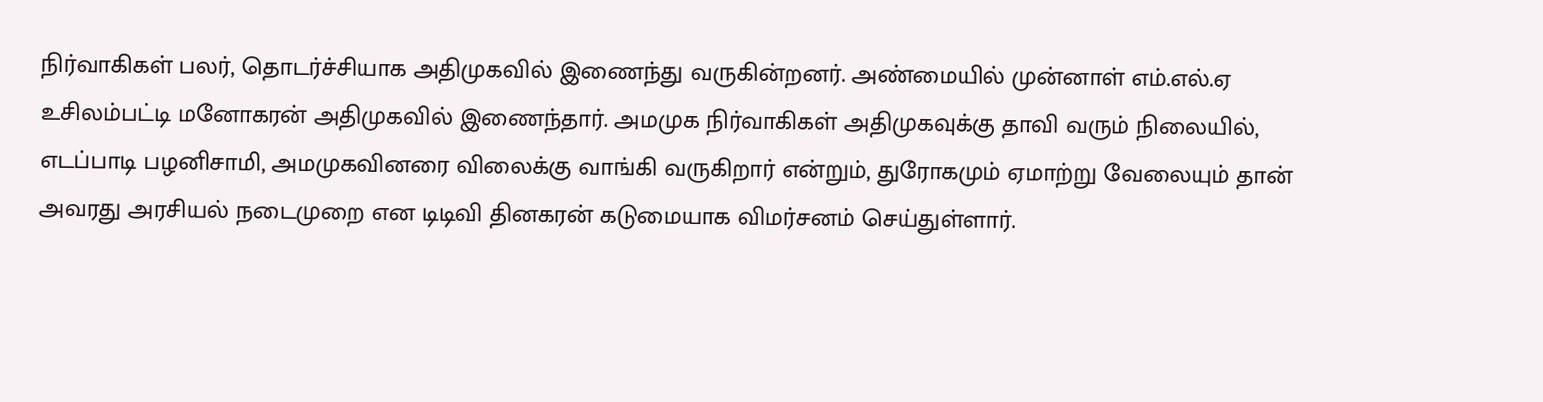நிர்வாகிகள் பலர், தொடர்ச்சியாக அதிமுகவில் இணைந்து வருகின்றனர். அண்மையில் முன்னாள் எம்.எல்.ஏ உசிலம்பட்டி மனோகரன் அதிமுகவில் இணைந்தார். அமமுக நிர்வாகிகள் அதிமுகவுக்கு தாவி வரும் நிலையில், எடப்பாடி பழனிசாமி, அமமுகவினரை விலைக்கு வாங்கி வருகிறார் என்றும், துரோகமும் ஏமாற்று வேலையும் தான் அவரது அரசியல் நடைமுறை என டிடிவி தினகரன் கடுமையாக விமர்சனம் செய்துள்ளார்.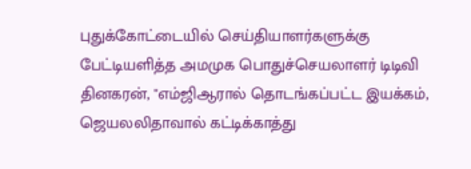புதுக்கோட்டையில் செய்தியாளர்களுக்கு பேட்டியளித்த அமமுக பொதுச்செயலாளர் டிடிவி தினகரன், "எம்ஜிஆரால் தொடங்கப்பட்ட இயக்கம், ஜெயலலிதாவால் கட்டிக்காத்து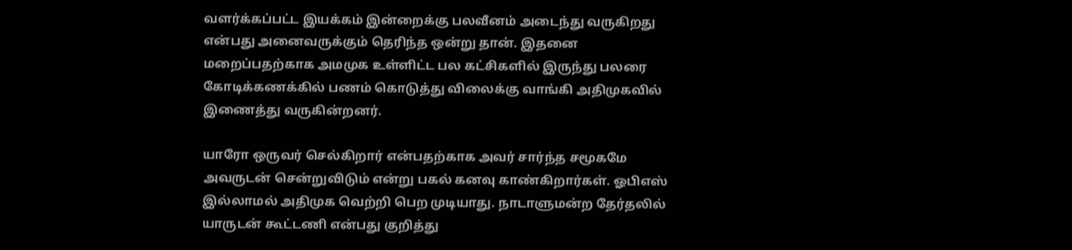வளர்க்கப்பட்ட இயக்கம் இன்றைக்கு பலவீனம் அடைந்து வருகிறது என்பது அனைவருக்கும் தெரிந்த ஒன்று தான். இதனை மறைப்பதற்காக அமமுக உள்ளிட்ட பல கட்சிகளில் இருந்து பலரை கோடிக்கணக்கில் பணம் கொடுத்து விலைக்கு வாங்கி அதிமுகவில் இணைத்து வருகின்றனர்.

யாரோ ஒருவர் செல்கிறார் என்பதற்காக அவர் சார்ந்த சமூகமே அவருடன் சென்றுவிடும் என்று பகல் கனவு காண்கிறார்கள். ஓபிஎஸ் இல்லாமல் அதிமுக வெற்றி பெற முடியாது. நாடாளுமன்ற தேர்தலில் யாருடன் கூட்டணி என்பது குறித்து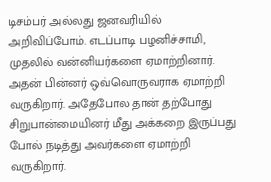டிசம்பர் அல்லது ஜனவரியில் அறிவிப்போம். எடப்பாடி பழனிச்சாமி, முதலில் வன்னியர்களை ஏமாற்றினார். அதன் பின்னர் ஒவ்வொருவராக ஏமாற்றி வருகிறார். அதேபோல தான் தற்போது சிறுபான்மையினர் மீது அக்கறை இருப்பது போல் நடித்து அவர்களை ஏமாற்றி வருகிறார்.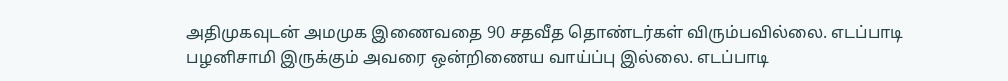அதிமுகவுடன் அமமுக இணைவதை 90 சதவீத தொண்டர்கள் விரும்பவில்லை. எடப்பாடி பழனிசாமி இருக்கும் அவரை ஒன்றிணைய வாய்ப்பு இல்லை. எடப்பாடி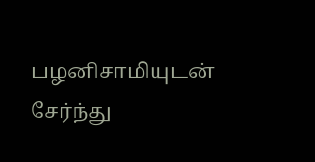பழனிசாமியுடன் சேர்ந்து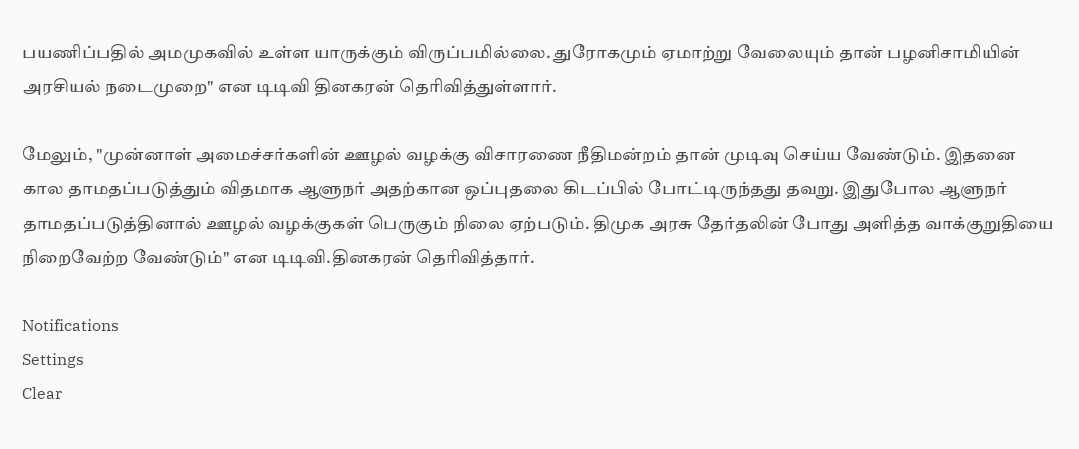பயணிப்பதில் அமமுகவில் உள்ள யாருக்கும் விருப்பமில்லை. துரோகமும் ஏமாற்று வேலையும் தான் பழனிசாமியின் அரசியல் நடைமுறை" என டிடிவி தினகரன் தெரிவித்துள்ளார்.

மேலும், "முன்னாள் அமைச்சர்களின் ஊழல் வழக்கு விசாரணை நீதிமன்றம் தான் முடிவு செய்ய வேண்டும். இதனை கால தாமதப்படுத்தும் விதமாக ஆளுநர் அதற்கான ஒப்புதலை கிடப்பில் போட்டிருந்தது தவறு. இதுபோல ஆளுநர் தாமதப்படுத்தினால் ஊழல் வழக்குகள் பெருகும் நிலை ஏற்படும். திமுக அரசு தேர்தலின் போது அளித்த வாக்குறுதியை நிறைவேற்ற வேண்டும்" என டிடிவி.தினகரன் தெரிவித்தார்.

Notifications
Settings
Clear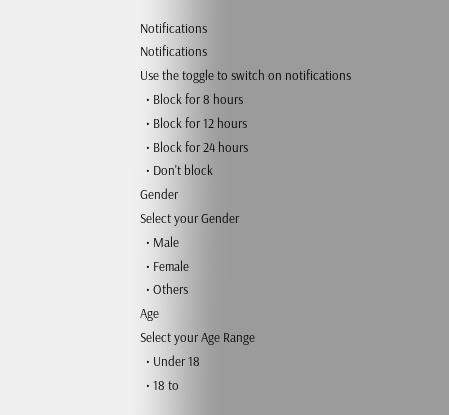Notifications
Notifications
Use the toggle to switch on notifications
  • Block for 8 hours
  • Block for 12 hours
  • Block for 24 hours
  • Don't block
Gender
Select your Gender
  • Male
  • Female
  • Others
Age
Select your Age Range
  • Under 18
  • 18 to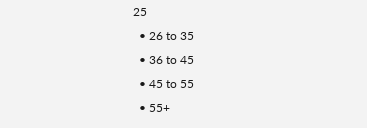25
  • 26 to 35
  • 36 to 45
  • 45 to 55
  • 55+